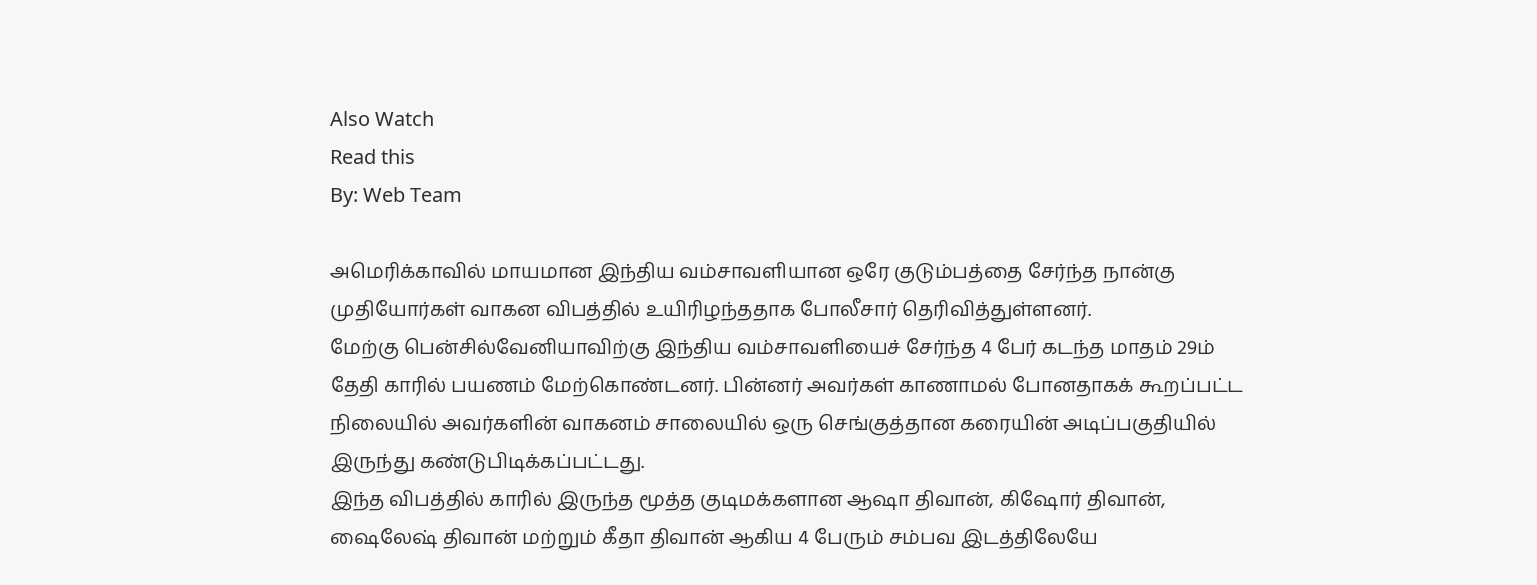Also Watch
Read this
By: Web Team

அமெரிக்காவில் மாயமான இந்திய வம்சாவளியான ஒரே குடும்பத்தை சேர்ந்த நான்கு முதியோர்கள் வாகன விபத்தில் உயிரிழந்ததாக போலீசார் தெரிவித்துள்ளனர்.
மேற்கு பென்சில்வேனியாவிற்கு இந்திய வம்சாவளியைச் சேர்ந்த 4 பேர் கடந்த மாதம் 29ம் தேதி காரில் பயணம் மேற்கொண்டனர். பின்னர் அவர்கள் காணாமல் போனதாகக் கூறப்பட்ட நிலையில் அவர்களின் வாகனம் சாலையில் ஒரு செங்குத்தான கரையின் அடிப்பகுதியில் இருந்து கண்டுபிடிக்கப்பட்டது.
இந்த விபத்தில் காரில் இருந்த மூத்த குடிமக்களான ஆஷா திவான், கிஷோர் திவான், ஷைலேஷ் திவான் மற்றும் கீதா திவான் ஆகிய 4 பேரும் சம்பவ இடத்திலேயே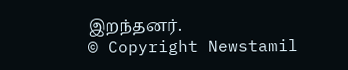இறந்தனர்.
© Copyright Newstamil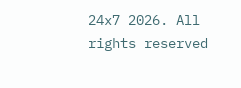24x7 2026. All rights reserved